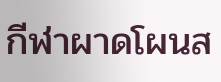กีฬาผาดโผนส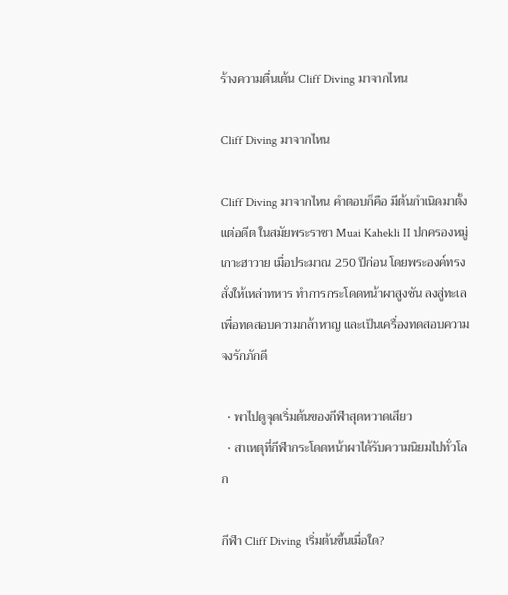ร้างความตื่นเต้น Cliff Diving มาจากไหน

Cliff Diving มาจากไหน

Cliff Diving มาจากไหน คำตอบก็คือ มีต้นกำเนิดมาตั้งแต่อดีต ในสมัยพระราชา Muai Kahekli II ปกครองหมู่เกาะฮาวาย เมื่อประมาณ 250 ปีก่อน โดยพระองค์ทรงสั่งให้เหล่าทหาร ทำการกระโดดหน้าผาสูงชัน ลงสู่ทะเล เพื่อทดสอบความกล้าหาญ และเป็นเครื่องทดสอบความจงรักภักดี

  • พาไปดูจุดเริ่มต้นของกีฬาสุดหวาดเสียว
  • สาเหตุที่กีฬากระโดดหน้าผาได้รับความนิยมไปทั่วโลก

กีฬา Cliff Diving เริ่มต้นขึ้นเมื่อใด?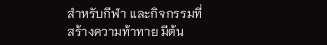สำหรับกีฬา และกิจกรรมที่สร้างความท้าทาย มีต้น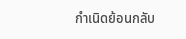กำเนิดย้อนกลับ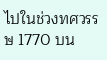ไปในช่วงทศวรรษ 1770 บน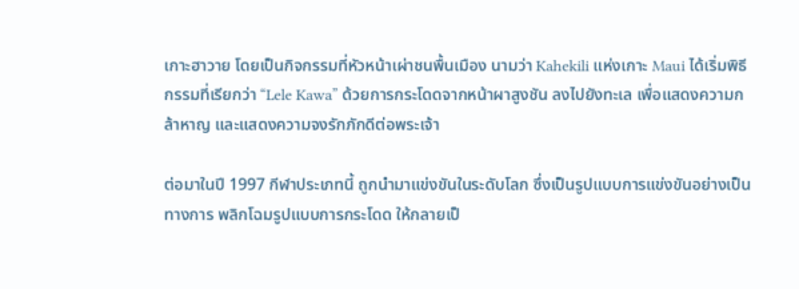เกาะฮาวาย โดยเป็นกิจกรรมที่หัวหน้าเผ่าชนพื้นเมือง นามว่า Kahekili แห่งเกาะ Maui ได้เริ่มพิธีกรรมที่เรียกว่า “Lele Kawa” ด้วยการกระโดดจากหน้าผาสูงชัน ลงไปยังทะเล เพื่อแสดงความกล้าหาญ และแสดงความจงรักภักดีต่อพระเจ้า

ต่อมาในปี 1997 กีฬาประเภทนี้ ถูกนำมาแข่งขันในระดับโลก ซึ่งเป็นรูปแบบการแข่งขันอย่างเป็นทางการ พลิกโฉมรูปแบบการกระโดด ให้กลายเป็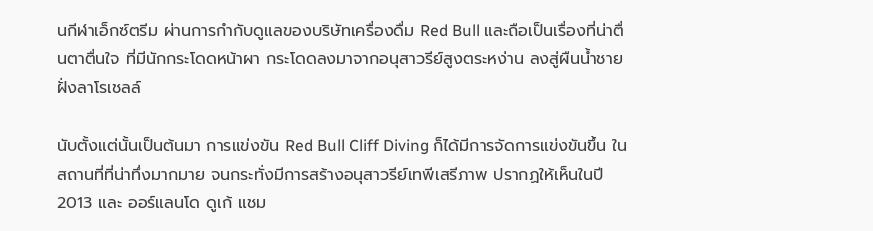นกีฬาเอ็กซ์ตรีม ผ่านการกำกับดูแลของบริษัทเครื่องดื่ม Red Bull และถือเป็นเรื่องที่น่าตื่นตาตื่นใจ ที่มีนักกระโดดหน้าผา กระโดดลงมาจากอนุสาวรีย์สูงตระหง่าน ลงสู่ผืนน้ำชายฝั่งลาโรเชลล์

นับตั้งแต่นั้นเป็นต้นมา การแข่งขัน Red Bull Cliff Diving ก็ได้มีการจัดการแข่งขันขึ้น ในสถานที่ที่น่าทึ่งมากมาย จนกระทั่งมีการสร้างอนุสาวรีย์เทพีเสรีภาพ ปรากฏให้เห็นในปี 2013 และ ออร์แลนโด ดูเก้ แชม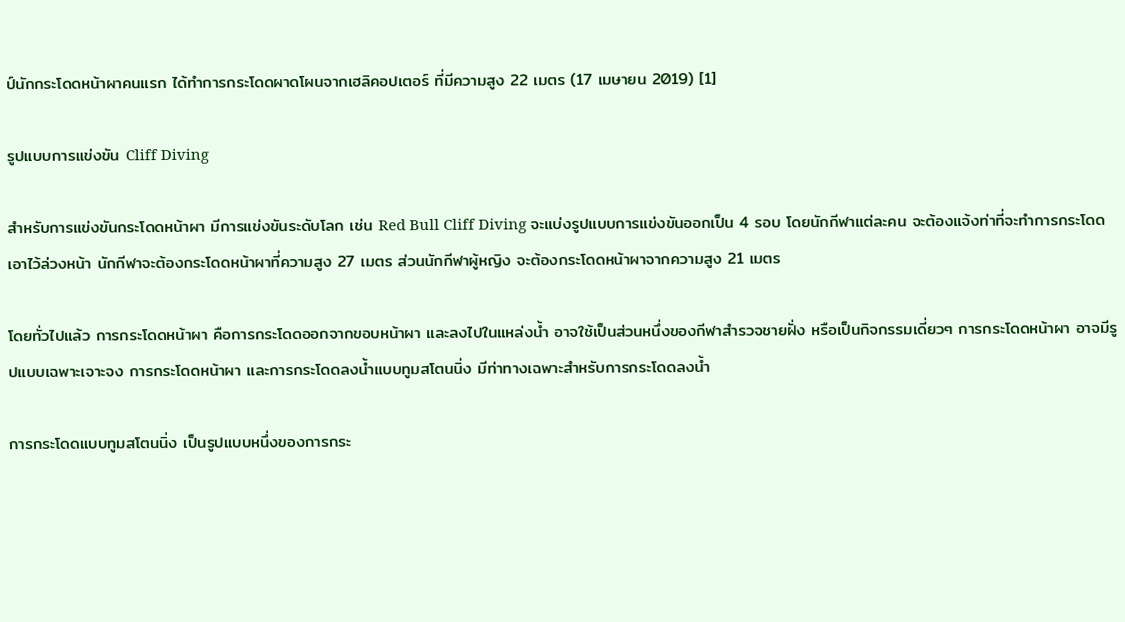ป์นักกระโดดหน้าผาคนแรก ได้ทำการกระโดดผาดโผนจากเฮลิคอปเตอร์ ที่มีความสูง 22 เมตร (17 เมษายน 2019) [1]

รูปแบบการแข่งขัน Cliff Diving

สำหรับการแข่งขันกระโดดหน้าผา มีการแข่งขันระดับโลก เช่น Red Bull Cliff Diving จะแบ่งรูปแบบการแข่งขันออกเป็น 4 รอบ โดยนักกีฬาแต่ละคน จะต้องแจ้งท่าที่จะทำการกระโดดเอาไว้ล่วงหน้า นักกีฬาจะต้องกระโดดหน้าผาที่ความสูง 27 เมตร ส่วนนักกีฬาผู้หญิง จะต้องกระโดดหน้าผาจากความสูง 21 เมตร

โดยทั่วไปแล้ว การกระโดดหน้าผา คือการกระโดดออกจากขอบหน้าผา และลงไปในแหล่งน้ำ อาจใช้เป็นส่วนหนึ่งของกีฬาสำรวจชายฝั่ง หรือเป็นกิจกรรมเดี่ยวๆ การกระโดดหน้าผา อาจมีรูปแบบเฉพาะเจาะจง การกระโดดหน้าผา และการกระโดดลงน้ำแบบทูมสโตนนิ่ง มีท่าทางเฉพาะสำหรับการกระโดดลงน้ำ

การกระโดดแบบทูมสโตนนิ่ง เป็นรูปแบบหนึ่งของการกระ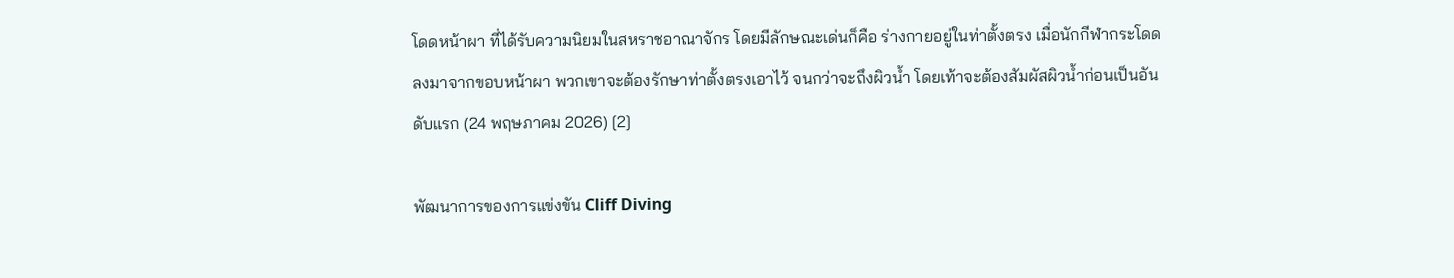โดดหน้าผา ที่ได้รับความนิยมในสหราชอาณาจักร โดยมีลักษณะเด่นก็คือ ร่างกายอยู่ในท่าตั้งตรง เมื่อนักกีฬากระโดดลงมาจากขอบหน้าผา พวกเขาจะต้องรักษาท่าตั้งตรงเอาไว้ จนกว่าจะถึงผิวน้ำ โดยเท้าจะต้องสัมผัสผิวน้ำก่อนเป็นอันดับแรก (24 พฤษภาคม 2026) [2]

พัฒนาการของการแข่งขัน Cliff Diving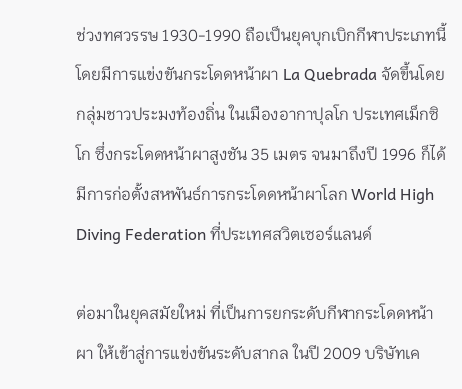ช่วงทศวรรษ 1930-1990 ถือเป็นยุคบุกเบิกกีฬาประเภทนี้ โดยมีการแข่งขันกระโดดหน้าผา La Quebrada จัดขึ้นโดยกลุ่มชาวประมงท้องถิ่น ในเมืองอากาปุลโก ประเทศเม็กซิโก ซึ่งกระโดดหน้าผาสูงชัน 35 เมตร จนมาถึงปี 1996 ก็ได้มีการก่อตั้งสหพันธ์การกระโดดหน้าผาโลก World High Diving Federation ที่ประเทศสวิตเซอร์แลนด์

ต่อมาในยุคสมัยใหม่ ที่เป็นการยกระดับกีฬากระโดดหน้าผา ให้เข้าสู่การแข่งขันระดับสากล ในปี 2009 บริษัทเค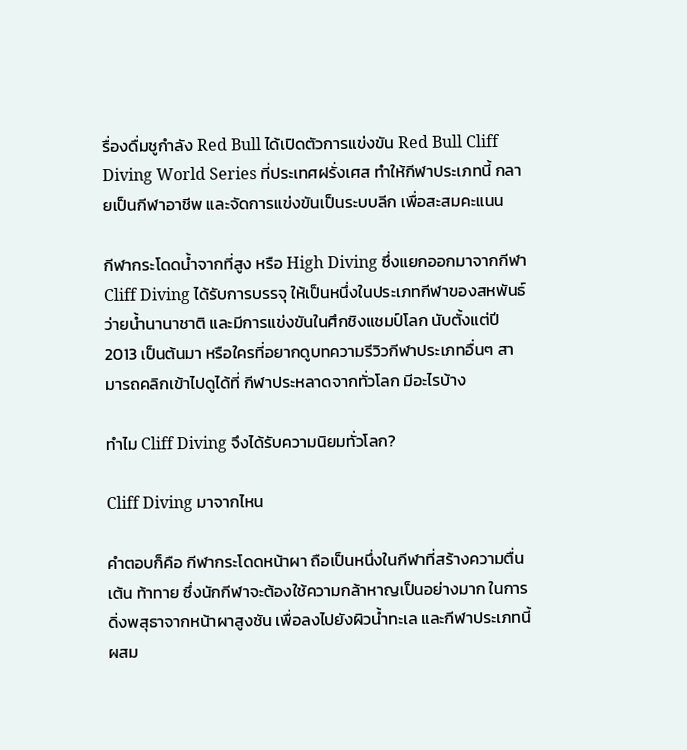รื่องดื่มชูกำลัง Red Bull ได้เปิดตัวการแข่งขัน Red Bull Cliff Diving World Series ที่ประเทศฝรั่งเศส ทำให้กีฬาประเภทนี้ กลายเป็นกีฬาอาชีพ และจัดการแข่งขันเป็นระบบลีก เพื่อสะสมคะแนน

กีฬากระโดดน้ำจากที่สูง หรือ High Diving ซึ่งแยกออกมาจากกีฬา Cliff Diving ได้รับการบรรจุ ให้เป็นหนึ่งในประเภทกีฬาของสหพันธ์ว่ายน้ำนานาชาติ และมีการแข่งขันในศึกชิงแชมป์โลก นับตั้งแต่ปี 2013 เป็นต้นมา หรือใครที่อยากดูบทความรีวิวกีฬาประเภทอื่นๆ สามารถคลิกเข้าไปดูได้ที่ กีฬาประหลาดจากทั่วโลก มีอะไรบ้าง

ทำไม Cliff Diving จึงได้รับความนิยมทั่วโลก?

Cliff Diving มาจากไหน

คำตอบก็คือ กีฬากระโดดหน้าผา ถือเป็นหนึ่งในกีฬาที่สร้างความตื่นเต้น ท้าทาย ซึ่งนักกีฬาจะต้องใช้ความกล้าหาญเป็นอย่างมาก ในการดิ่งพสุธาจากหน้าผาสูงชัน เพื่อลงไปยังผิวน้ำทะเล และกีฬาประเภทนี้ ผสม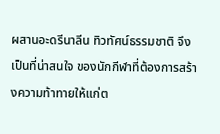ผสานอะดรีนาลีน ทิวทัศน์ธรรมชาติ จึงเป็นที่น่าสนใจ ของนักกีฬาที่ต้องการสร้างความท้าทายให้แก่ต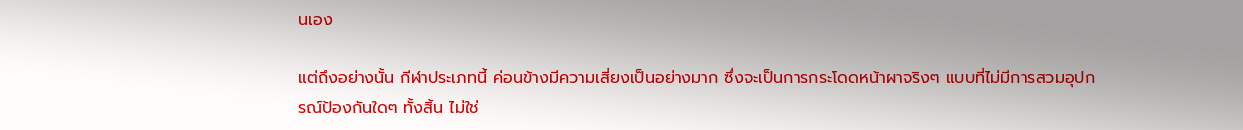นเอง

แต่ถึงอย่างนั้น กีฬาประเภทนี้ ค่อนข้างมีความเสี่ยงเป็นอย่างมาก ซึ่งจะเป็นการกระโดดหน้าผาจริงๆ แบบที่ไม่มีการสวมอุปกรณ์ป้องกันใดๆ ทั้งสิ้น ไม่ใช่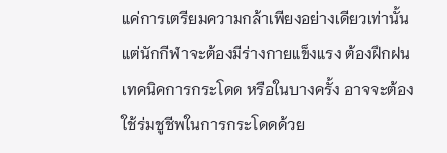แค่การเตรียมความกล้าเพียงอย่างเดียวเท่านั้น แต่นักกีฬาจะต้องมีร่างกายแข็งแรง ต้องฝึกฝนเทคนิคการกระโดด หรือในบางครั้ง อาจจะต้องใช้ร่มชูชีพในการกระโดดด้วย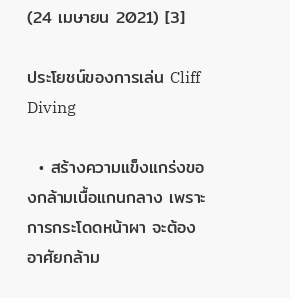(24 เมษายน 2021) [3]

ประโยชน์ของการเล่น Cliff Diving

  • สร้างความแข็งแกร่งของกล้ามเนื้อแกนกลาง เพราะการกระโดดหน้าผา จะต้องอาศัยกล้าม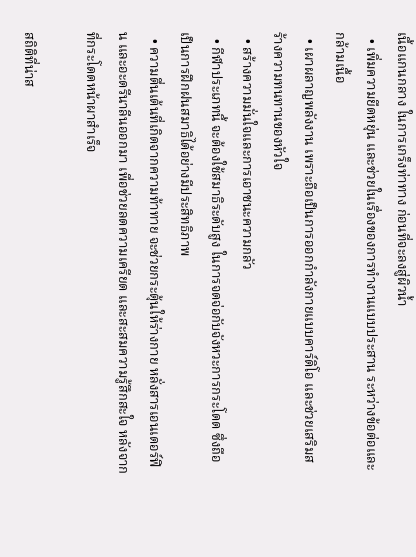เนื้อแกนกลาง ในการเกร็งท่าทาง ก่อนที่จะลงสู่ผิวน้ำ
  • เพิ่มความยืดหยุ่น และช่วยในเรื่องของการทำงานแบบประสาน ระหว่างข้อต่อและกล้ามเนื้อ
  • เผาผลาญพลังงาน เพราะถือเป็นการออกกำลังกายแบบคาร์ดิโอ และช่วยเสริมสร้างความทนทานของหัวใจ
  • สร้างความมั่นใจและการเอาชนะความกลัว
  • กีฬาประเภทนี้ จะต้องใช้สมาธิระดับสูง ในการจดจ่อกับจังหวะการกระโดด ซึ่งถือเป็นการฝึกฝนสมาธิได้อย่างมีประสิทธิภาพ
  • ความตื่นเต้นที่เกิดจากความท้าทาย จะช่วยกระตุ้นให้ร่างกาย หลั่งสารเอนเดอร์ฟิน และอะดรีนาลีนออกมา เพื่อช่วยลดความเครียด และสะสมความรู้สึกสะใจ หลังจากที่กระโดดหน้าผาสำเร็จ

สถิติที่น่าส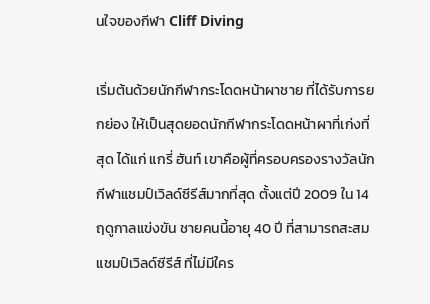นใจของกีฬา Cliff Diving

เริ่มต้นด้วยนักกีฬากระโดดหน้าผาชาย ที่ได้รับการยกย่อง ให้เป็นสุดยอดนักกีฬากระโดดหน้าผาที่เก่งที่สุด ได้แก่ แกรี่ ฮันท์ เขาคือผู้ที่ครอบครองรางวัลนักกีฬาแชมป์เวิลด์ซีรีส์มากที่สุด ตั้งแต่ปี 2009 ใน 14 ฤดูกาลแข่งขัน ชายคนนี้อายุ 40 ปี ที่สามารถสะสมแชมป์เวิลด์ซีรีส์ ที่ไม่มีใคร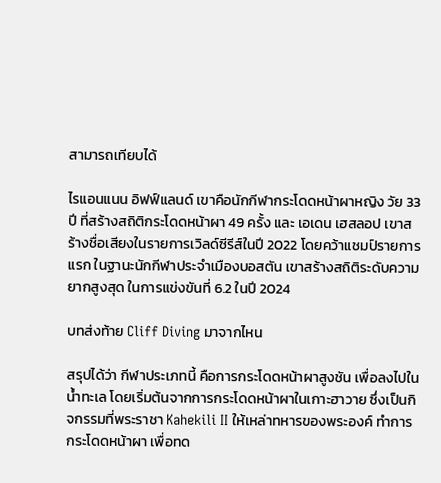สามารถเทียบได้

ไรแอนแนน อิฟฟ์แลนด์ เขาคือนักกีฬากระโดดหน้าผาหญิง วัย 33 ปี ที่สร้างสถิติกระโดดหน้าผา 49 ครั้ง และ เอเดน เฮสลอป เขาสร้างชื่อเสียงในรายการเวิลด์ซีรีส์ในปี 2022 โดยคว้าแชมป์รายการแรก ในฐานะนักกีฬาประจำเมืองบอสตัน เขาสร้างสถิติระดับความยากสูงสุด ในการแข่งขันที่ 6.2 ในปี 2024

บทส่งท้าย Cliff Diving มาจากไหน

สรุปได้ว่า กีฬาประเภทนี้ คือการกระโดดหน้าผาสูงชัน เพื่อลงไปในน้ำทะเล โดยเริ่มต้นจากการกระโดดหน้าผาในเกาะฮาวาย ซึ่งเป็นกิจกรรมที่พระราชา Kahekili II ให้เหล่าทหารของพระองค์ ทำการกระโดดหน้าผา เพื่อทด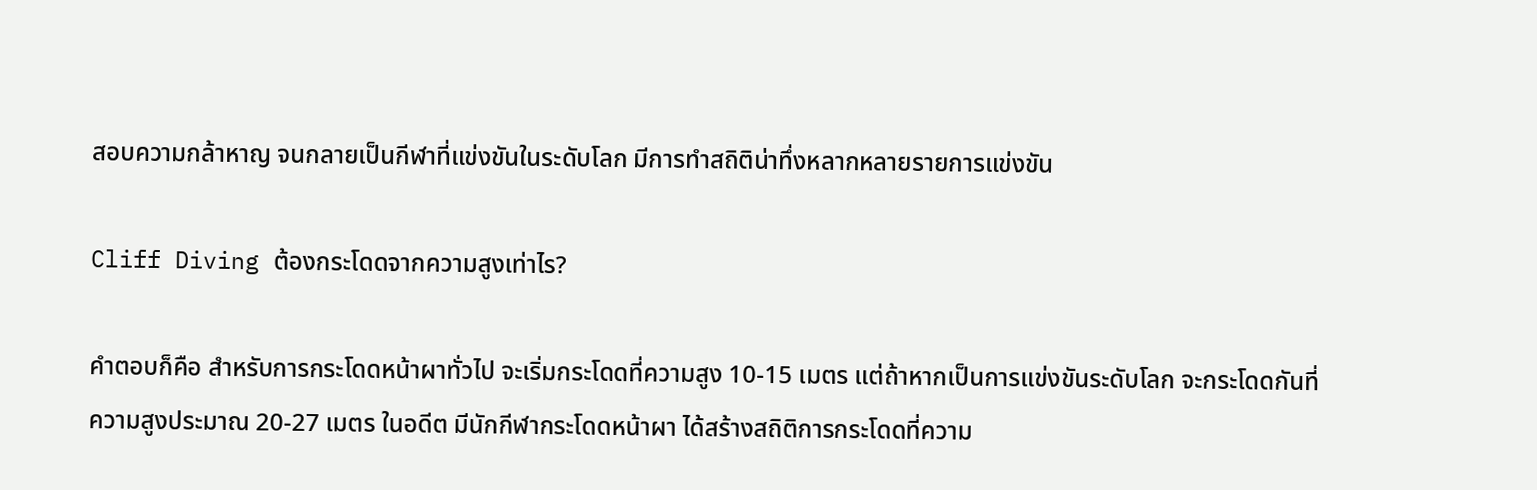สอบความกล้าหาญ จนกลายเป็นกีฬาที่แข่งขันในระดับโลก มีการทำสถิติน่าทึ่งหลากหลายรายการแข่งขัน

Cliff Diving ต้องกระโดดจากความสูงเท่าไร?

คำตอบก็คือ สำหรับการกระโดดหน้าผาทั่วไป จะเริ่มกระโดดที่ความสูง 10-15 เมตร แต่ถ้าหากเป็นการแข่งขันระดับโลก จะกระโดดกันที่ความสูงประมาณ 20-27 เมตร ในอดีต มีนักกีฬากระโดดหน้าผา ได้สร้างสถิติการกระโดดที่ความ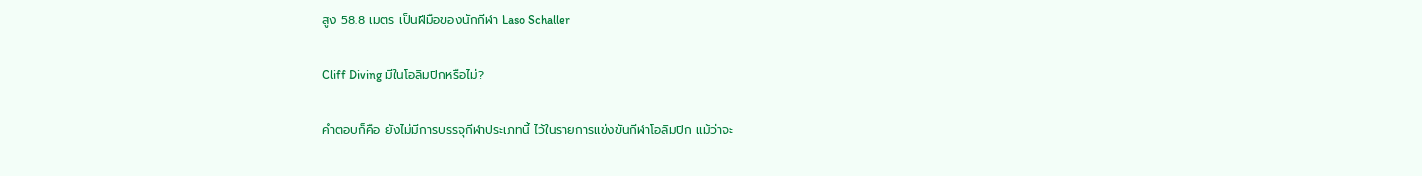สูง 58.8 เมตร เป็นฝีมือของนักกีฬา Laso Schaller

Cliff Diving มีในโอลิมปิกหรือไม่?

คำตอบก็คือ ยังไม่มีการบรรจุกีฬาประเภทนี้ ไว้ในรายการแข่งขันกีฬาโอลิมปิก แม้ว่าจะ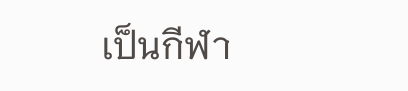เป็นกีฬา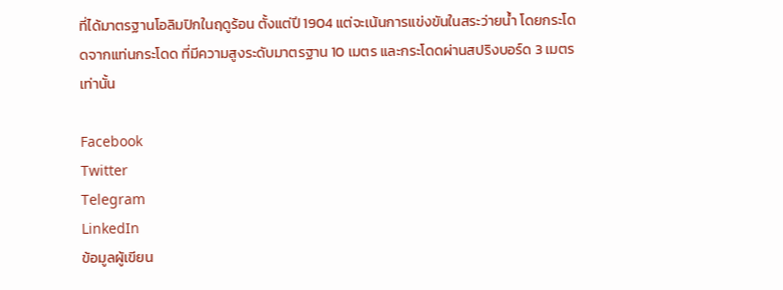ที่ได้มาตรฐานโอลิมปิกในฤดูร้อน ตั้งแต่ปี 1904 แต่จะเน้นการแข่งขันในสระว่ายน้ำ โดยกระโดดจากแท่นกระโดด ที่มีความสูงระดับมาตรฐาน 10 เมตร และกระโดดผ่านสปริงบอร์ด 3 เมตรเท่านั้น

Facebook
Twitter
Telegram
LinkedIn
ข้อมูลผู้เขียน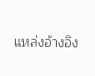แหล่งอ้างอิง